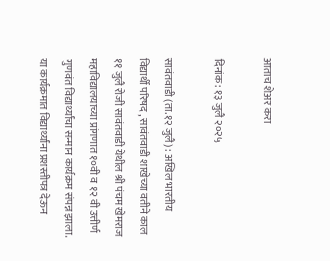आताच शेअर करा

दिनांक: १३ जुलै २०२५

सावंतवाडी (ता.१२ जुलै) : अखिल भारतीय विद्यार्थी परिषद , सावंतवाडी शाखेच्या वतीने काल ११ जुलै रोजी सावंतवाडी येथील श्री पंचम खेमराज महाविद्यालयाच्या प्रांगणात १०वी व १२ वी उत्तीर्ण गुणवंत विद्यार्थ्यांचा सन्मान कार्यक्रम संपन्न झाला. या कार्यक्रमात विद्यार्थ्यांना प्रशस्तीपत्र देऊन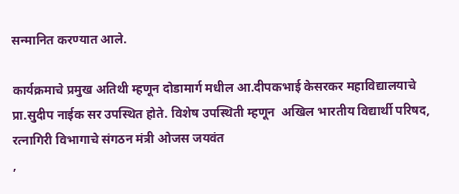सन्मानित करण्यात आले.

कार्यक्रमाचे प्रमुख अतिथी म्हणून दोडामार्ग मधील आ.दीपकभाई केसरकर महाविद्यालयाचे प्रा.सुदीप नाईक सर उपस्थित होते. विशेष उपस्थिती म्हणून  अखिल भारतीय विद्यार्थी परिषद, रत्नागिरी विभागाचे संगठन मंत्री ओजस जयवंत
,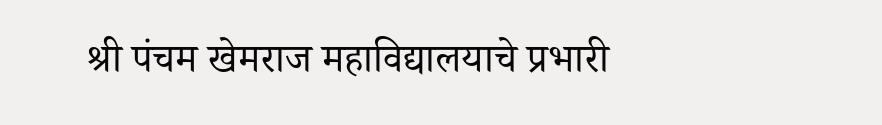श्री पंचम खेमराज महाविद्यालयाचे प्रभारी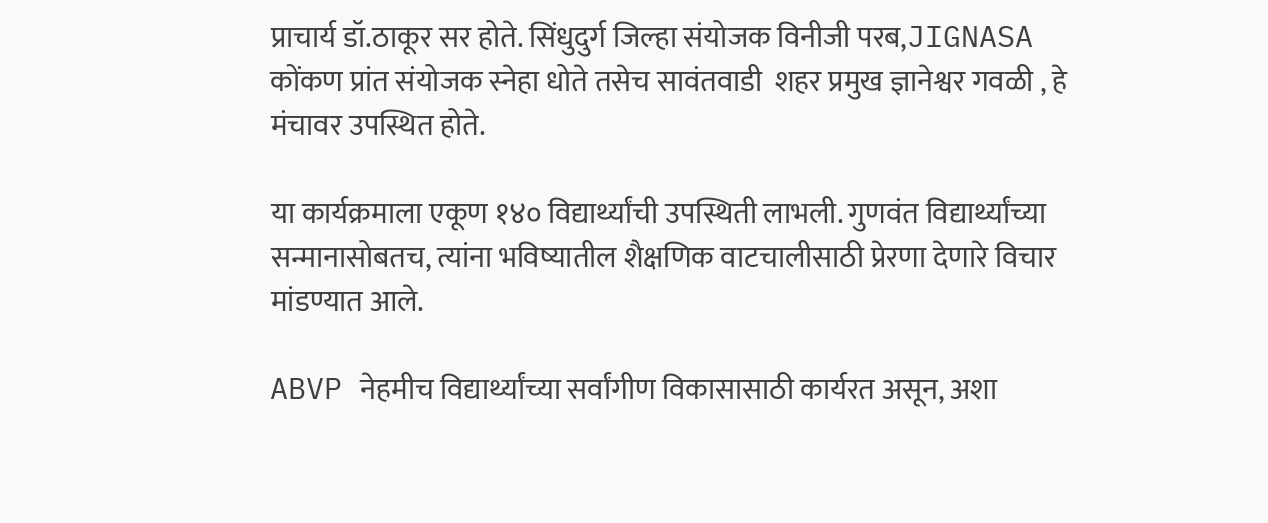प्राचार्य डॉ.ठाकूर सर होते. सिंधुदुर्ग जिल्हा संयोजक विनीजी परब,JIGNASA कोंकण प्रांत संयोजक स्नेहा धोते तसेच सावंतवाडी  शहर प्रमुख ज्ञानेश्वर गवळी , हे मंचावर उपस्थित होते.

या कार्यक्रमाला एकूण १४० विद्यार्थ्यांची उपस्थिती लाभली. गुणवंत विद्यार्थ्यांच्या सन्मानासोबतच, त्यांना भविष्यातील शैक्षणिक वाटचालीसाठी प्रेरणा देणारे विचार मांडण्यात आले.

ABVP नेहमीच विद्यार्थ्यांच्या सर्वांगीण विकासासाठी कार्यरत असून, अशा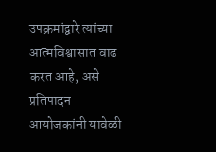उपक्रमांद्वारे त्यांच्या आत्मविश्वासात वाढ करत आहे, असे प्रतिपादन आयोजकांनी यावेळी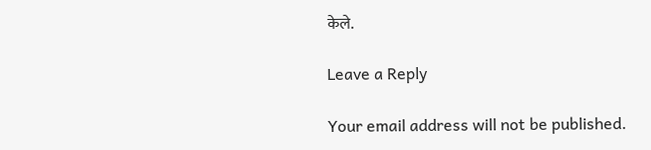केले.

Leave a Reply

Your email address will not be published.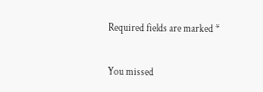Required fields are marked *

You missed